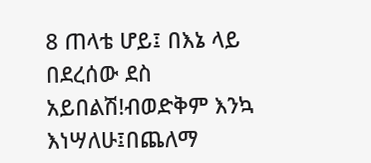8 ጠላቴ ሆይ፤ በእኔ ላይ በደረሰው ደስ አይበልሽ!ብወድቅም እንኳ እነሣለሁ፤በጨለማ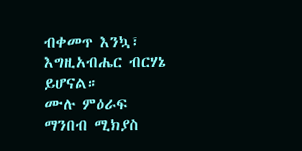ብቀመጥ እንኳ፣ እግዚአብሔር ብርሃኔ ይሆናል።
ሙሉ ምዕራፍ ማንበብ ሚክያስ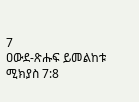7
ዐውደ-ጽሑፍ ይመልከቱ ሚክያስ 7:8